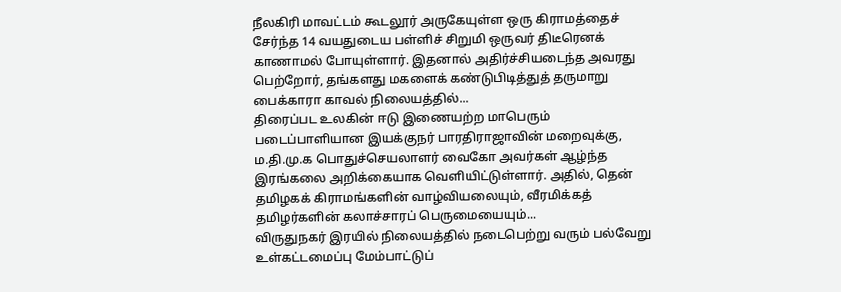நீலகிரி மாவட்டம் கூடலூர் அருகேயுள்ள ஒரு கிராமத்தைச் சேர்ந்த 14 வயதுடைய பள்ளிச் சிறுமி ஒருவர் திடீரெனக் காணாமல் போயுள்ளார். இதனால் அதிர்ச்சியடைந்த அவரது பெற்றோர், தங்களது மகளைக் கண்டுபிடித்துத் தருமாறு பைக்காரா காவல் நிலையத்தில்...
திரைப்பட உலகின் ஈடு இணையற்ற மாபெரும் படைப்பாளியான இயக்குநர் பாரதிராஜாவின் மறைவுக்கு, ம.தி.மு.க பொதுச்செயலாளர் வைகோ அவர்கள் ஆழ்ந்த இரங்கலை அறிக்கையாக வெளியிட்டுள்ளார். அதில், தென் தமிழகக் கிராமங்களின் வாழ்வியலையும், வீரமிக்கத் தமிழர்களின் கலாச்சாரப் பெருமையையும்...
விருதுநகர் இரயில் நிலையத்தில் நடைபெற்று வரும் பல்வேறு உள்கட்டமைப்பு மேம்பாட்டுப்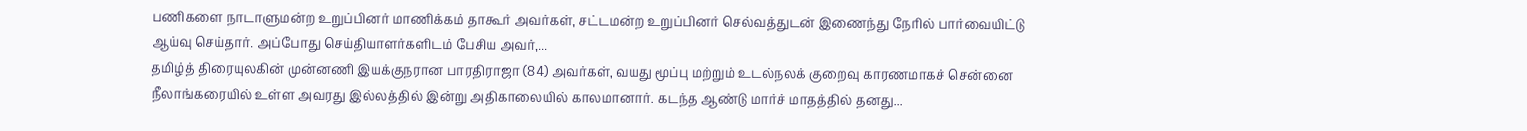பணிகளை நாடாளுமன்ற உறுப்பினர் மாணிக்கம் தாகூர் அவர்கள், சட்டமன்ற உறுப்பினர் செல்வத்துடன் இணைந்து நேரில் பார்வையிட்டு ஆய்வு செய்தார். அப்போது செய்தியாளர்களிடம் பேசிய அவர்,...
தமிழ்த் திரையுலகின் முன்னணி இயக்குநரான பாரதிராஜா (84) அவர்கள், வயது மூப்பு மற்றும் உடல்நலக் குறைவு காரணமாகச் சென்னை நீலாங்கரையில் உள்ள அவரது இல்லத்தில் இன்று அதிகாலையில் காலமானார். கடந்த ஆண்டு மார்ச் மாதத்தில் தனது...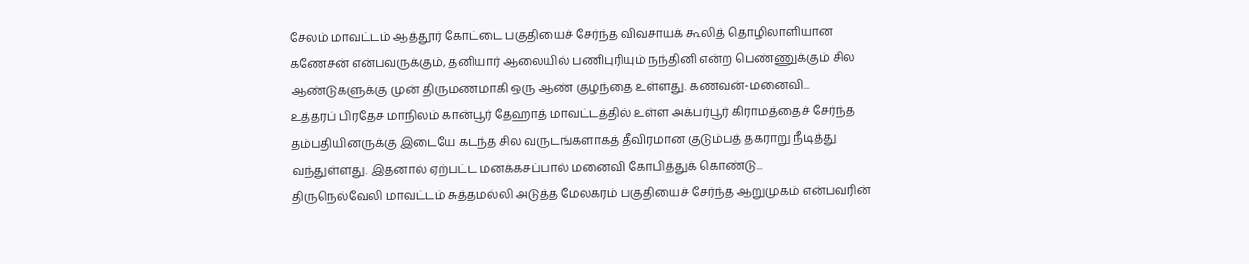சேலம் மாவட்டம் ஆத்தூர் கோட்டை பகுதியைச் சேர்ந்த விவசாயக் கூலித் தொழிலாளியான கணேசன் என்பவருக்கும், தனியார் ஆலையில் பணிபுரியும் நந்தினி என்ற பெண்ணுக்கும் சில ஆண்டுகளுக்கு முன் திருமணமாகி ஒரு ஆண் குழந்தை உள்ளது. கணவன்-மனைவி...
உத்தரப் பிரதேச மாநிலம் கான்பூர் தேஹாத் மாவட்டத்தில் உள்ள அக்பர்பூர் கிராமத்தைச் சேர்ந்த தம்பதியினருக்கு இடையே கடந்த சில வருடங்களாகத் தீவிரமான குடும்பத் தகராறு நீடித்து வந்துள்ளது. இதனால் ஏற்பட்ட மனக்கசப்பால் மனைவி கோபித்துக் கொண்டு...
திருநெல்வேலி மாவட்டம் சுத்தமல்லி அடுத்த மேலகரம் பகுதியைச் சேர்ந்த ஆறுமுகம் என்பவரின்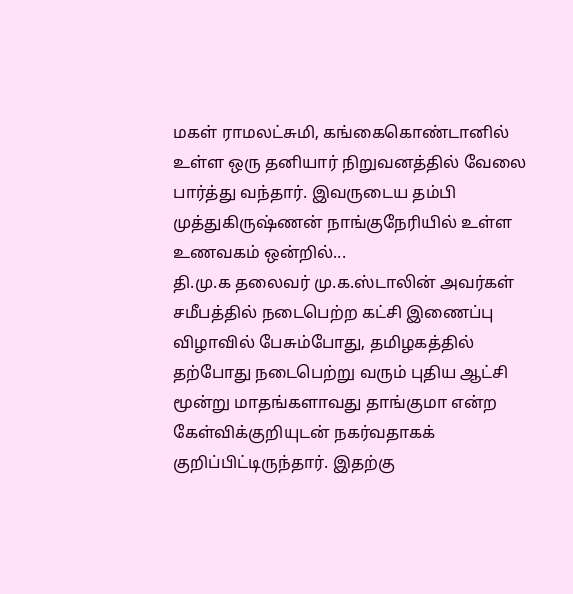மகள் ராமலட்சுமி, கங்கைகொண்டானில் உள்ள ஒரு தனியார் நிறுவனத்தில் வேலை பார்த்து வந்தார். இவருடைய தம்பி முத்துகிருஷ்ணன் நாங்குநேரியில் உள்ள உணவகம் ஒன்றில்...
தி.மு.க தலைவர் மு.க.ஸ்டாலின் அவர்கள் சமீபத்தில் நடைபெற்ற கட்சி இணைப்பு விழாவில் பேசும்போது, தமிழகத்தில் தற்போது நடைபெற்று வரும் புதிய ஆட்சி மூன்று மாதங்களாவது தாங்குமா என்ற கேள்விக்குறியுடன் நகர்வதாகக் குறிப்பிட்டிருந்தார். இதற்கு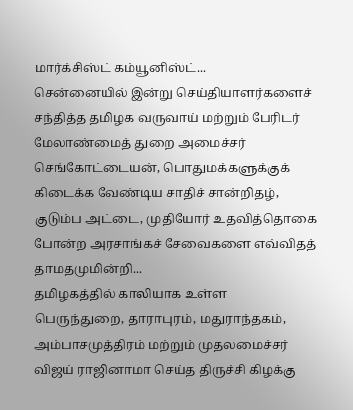மார்க்சிஸ்ட் கம்யூனிஸ்ட்...
சென்னையில் இன்று செய்தியாளர்களைச் சந்தித்த தமிழக வருவாய் மற்றும் பேரிடர் மேலாண்மைத் துறை அமைச்சர் செங்கோட்டையன், பொதுமக்களுக்குக் கிடைக்க வேண்டிய சாதிச் சான்றிதழ், குடும்ப அட்டை, முதியோர் உதவித்தொகை போன்ற அரசாங்கச் சேவைகளை எவ்விதத் தாமதமுமின்றி...
தமிழகத்தில் காலியாக உள்ள பெருந்துறை, தாராபுரம், மதுராந்தகம், அம்பாசமுத்திரம் மற்றும் முதலமைச்சர் விஜய் ராஜினாமா செய்த திருச்சி கிழக்கு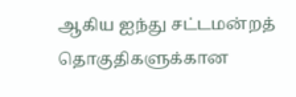ஆகிய ஐந்து சட்டமன்றத் தொகுதிகளுக்கான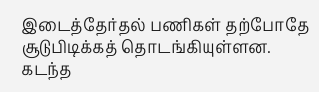இடைத்தேர்தல் பணிகள் தற்போதே சூடுபிடிக்கத் தொடங்கியுள்ளன. கடந்த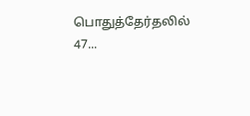பொதுத்தேர்தலில் 47...